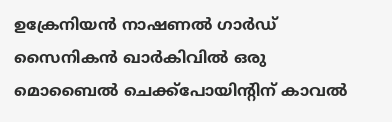ഉക്രേനിയൻ നാഷണൽ ഗാർഡ് സൈനികൻ ഖാർകിവിൽ ഒരു മൊബൈൽ ചെക്ക്‌പോയിന്റിന് കാവൽ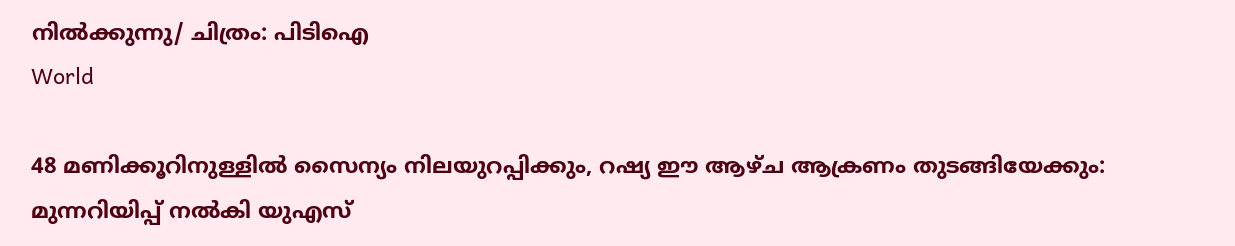നിൽക്കുന്നു/ ചിത്രം: പിടിഐ
World

48 മണിക്കൂറിനുള്ളിൽ സൈന്യം നിലയുറപ്പിക്കും, റഷ്യ ഈ ആഴ്ച ആക്രണം തുടങ്ങിയേക്കും: മുന്നറിയിപ്പ് നൽകി യുഎസ്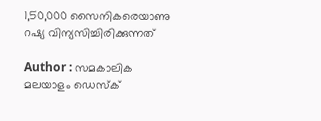1,50,000 സൈനികരെയാണു റഷ്യ വിന്യസിച്ചിരിക്കുന്നത്

Author : സമകാലിക മലയാളം ഡെസ്ക്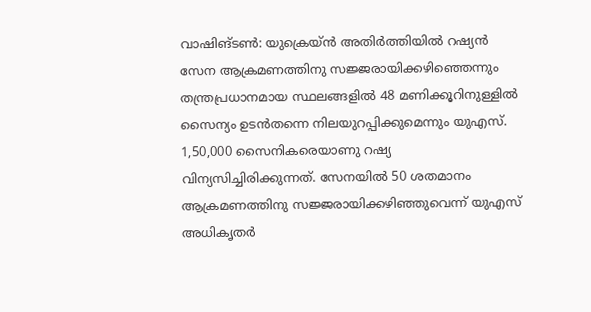വാഷിങ്ടൺ: യുക്രെയ്ൻ അതിർത്തിയിൽ റഷ്യൻ സേന ആക്രമണത്തിനു സജ്ജരായിക്കഴിഞ്ഞെന്നും തന്ത്രപ്രധാനമായ സ്ഥലങ്ങളിൽ 48 മണിക്കൂറിനുള്ളിൽ സൈന്യം ഉടൻതന്നെ നിലയുറപ്പിക്കുമെന്നും യുഎസ്. 1,50,000 സൈനികരെയാണു റഷ്യ വിന്യസിച്ചിരിക്കുന്നത്. സേനയിൽ 50 ശതമാനം ആക്രമണത്തിനു സജ്ജരായിക്കഴിഞ്ഞുവെന്ന് യുഎസ് അധികൃതർ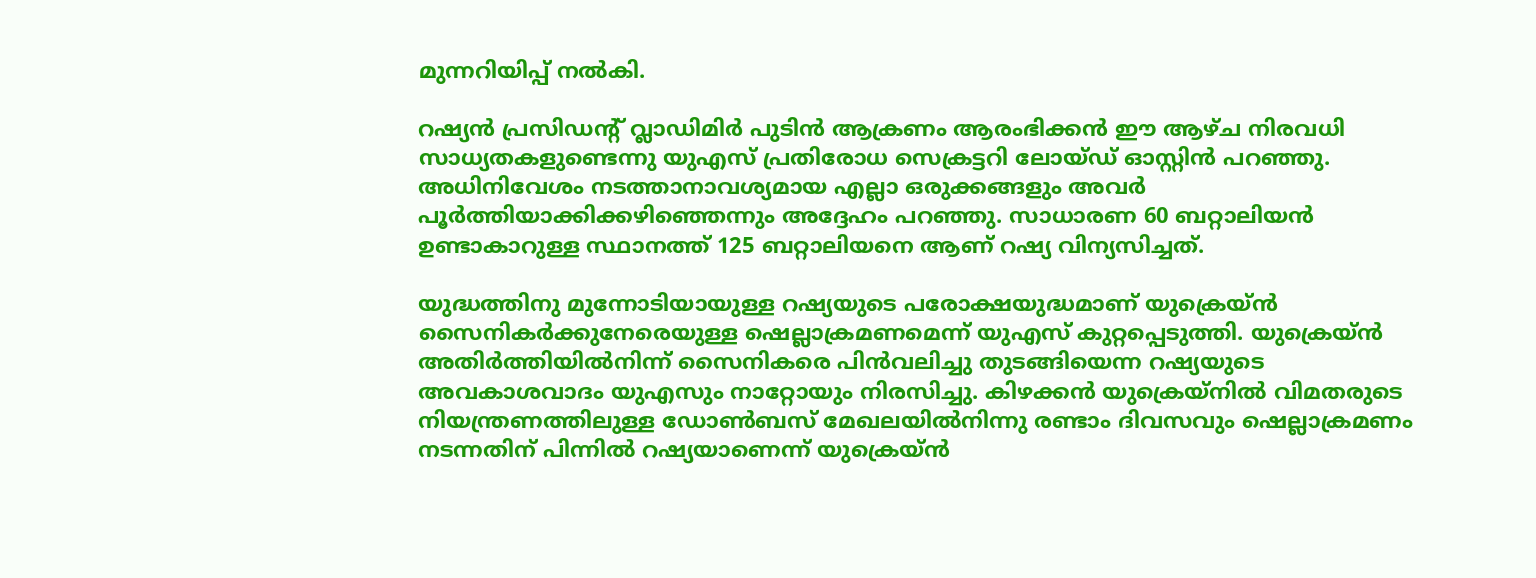മുന്നറിയിപ്പ് നൽകി.

റഷ്യൻ പ്രസിഡന്റ് വ്ലാഡിമിർ പുടിൻ ആക്രണം ആരംഭിക്കൻ ഈ ആഴ്ച നിരവധി സാധ്യതകളുണ്ടെന്നു യുഎസ് പ്രതിരോധ സെക്രട്ടറി ലോയ്ഡ് ഓസ്റ്റിൻ പറഞ്ഞു. അധിനിവേശം നടത്താനാവശ്യമായ എല്ലാ ഒരുക്കങ്ങളും അവർ‌ പൂർത്തിയാക്കിക്കഴിഞ്ഞെന്നും അദ്ദേഹം പറഞ്ഞു. സാധാരണ 60 ബറ്റാലിയൻ ഉണ്ടാകാറുള്ള സ്ഥാനത്ത് 125 ബറ്റാലിയനെ ആണ് റഷ്യ വിന്യസിച്ചത്.

യുദ്ധത്തിനു മുന്നോടിയായുള്ള റഷ്യയുടെ പരോക്ഷയുദ്ധമാണ് യുക്രെയ്ൻ സൈനികർക്കുനേരെയുള്ള ഷെല്ലാക്രമണമെന്ന് യുഎസ് കുറ്റപ്പെടുത്തി. യുക്രെയ്ൻ അതിർത്തിയിൽനിന്ന് സൈനികരെ പിൻവലിച്ചു തുടങ്ങിയെന്ന റഷ്യയുടെ അവകാശവാദം യുഎസും നാറ്റോയും നിരസിച്ചു. കിഴക്കൻ യുക്രെയ്നിൽ വിമതരുടെ നിയന്ത്രണത്തിലുള്ള ഡോൺബസ് മേഖലയിൽനിന്നു രണ്ടാം ദിവസവും ഷെല്ലാക്രമണം നടന്നതിന് പിന്നിൽ റഷ്യയാണെന്ന് യുക്രെയ്ൻ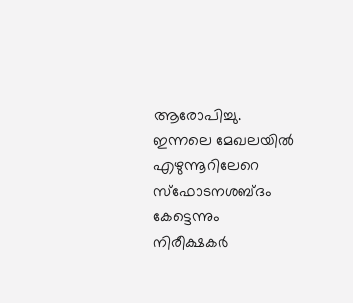ആരോപിച്ചു. ഇന്നലെ മേഖലയിൽ എഴുന്നൂറിലേറെ സ്ഫോടനശബ്ദം കേട്ടെന്നും നിരീക്ഷകർ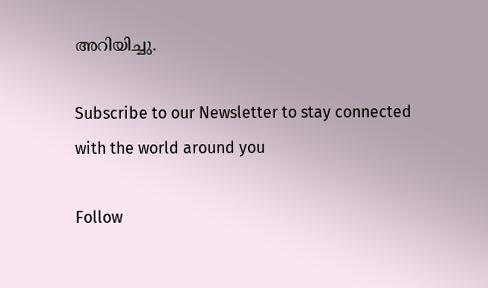അറിയിച്ചു.

Subscribe to our Newsletter to stay connected with the world around you

Follow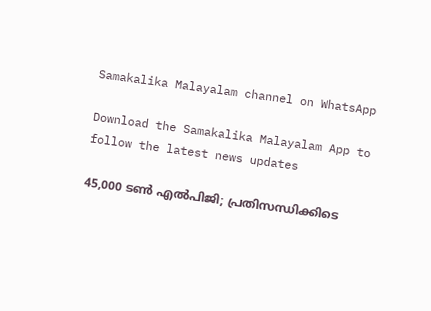Samakalika Malayalam channel on WhatsApp

Download the Samakalika Malayalam App to follow the latest news updates

45,000 ടൺ എൽപിജി; പ്രതിസന്ധിക്കിടെ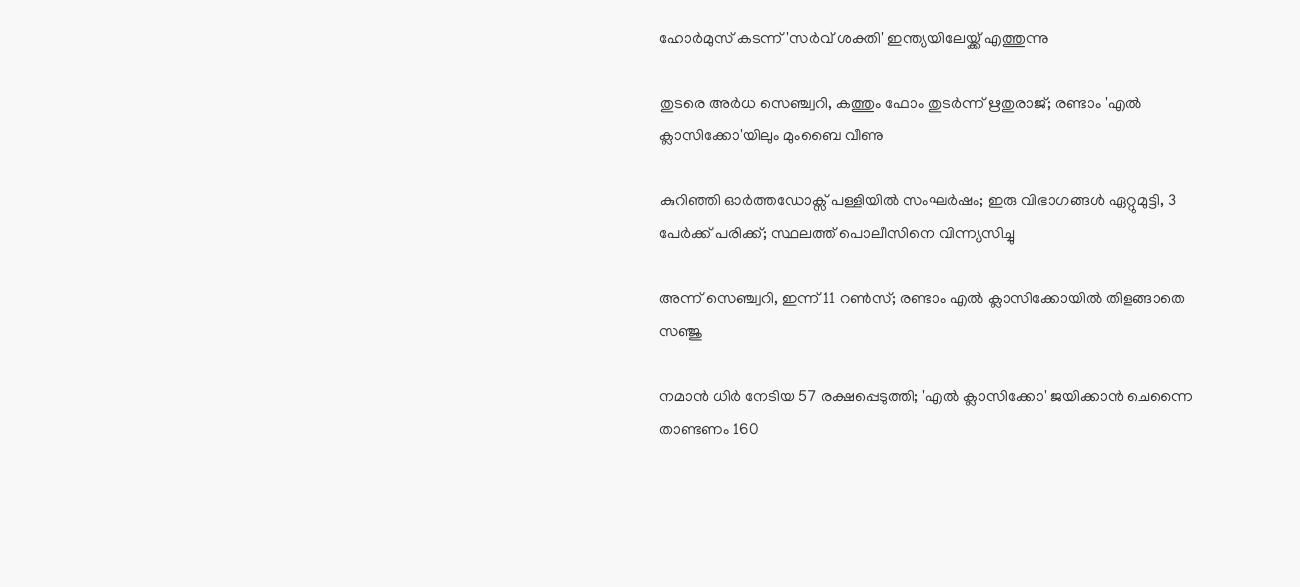ഹോർമുസ് കടന്ന് 'സർവ് ശക്തി' ഇന്ത്യയിലേയ്ക്ക് എത്തുന്നു

തുടരെ അര്‍ധ സെഞ്ച്വറി, കത്തും ഫോം തുടര്‍ന്ന് ഋതുരാജ്; രണ്ടാം 'എല്‍ ക്ലാസിക്കോ'യിലും മുംബൈ വീണു

കുറിഞ്ഞി ഓർത്തഡോക്സ് പള്ളിയിൽ സംഘർഷം; ഇരു വിഭാഗങ്ങൾ ഏറ്റുമുട്ടി, 3 പേർക്ക് പരിക്ക്; സ്ഥലത്ത് പൊലീസിനെ വിന്ന്യസിച്ചു

അന്ന് സെഞ്ച്വറി, ഇന്ന് 11 റണ്‍സ്; രണ്ടാം എല്‍ ക്ലാസിക്കോയില്‍ തിളങ്ങാതെ സഞ്ജു

നമാന്‍ ധിര്‍ നേടിയ 57 രക്ഷപ്പെടുത്തി; 'എല്‍ ക്ലാസിക്കോ' ജയിക്കാന്‍ ചെന്നൈ താണ്ടണം 160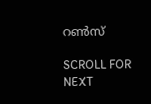റണ്‍സ്

SCROLL FOR NEXT